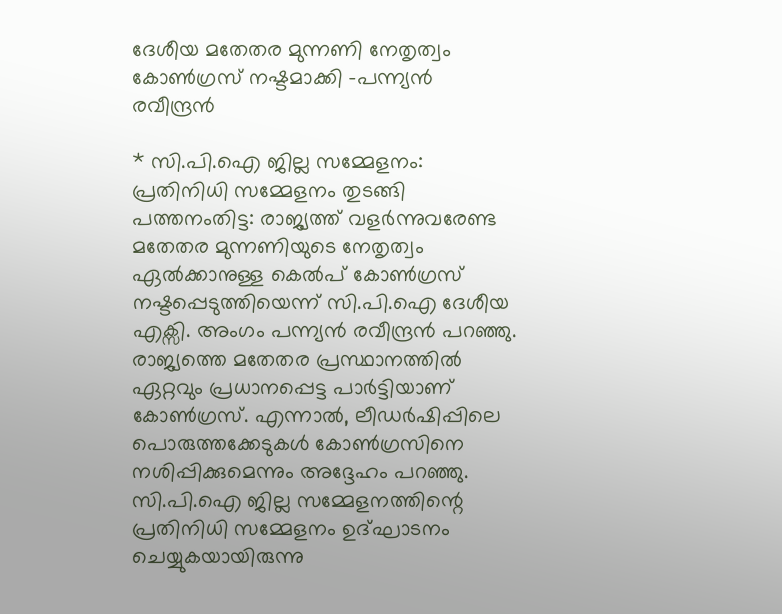ദേശീയ മതേതര മുന്നണി നേതൃത്വം കോൺഗ്രസ് നഷ്ടമാക്കി -പന്ന്യൻ രവീന്ദ്രൻ

* സി.പി.ഐ ജില്ല സമ്മേളനം: പ്രതിനിധി സമ്മേളനം തുടങ്ങി പത്തനംതിട്ട: രാജ്യത്ത് വളർന്നുവരേണ്ട മതേതര മുന്നണിയുടെ നേതൃത്വം ഏൽക്കാനുള്ള കെൽപ് കോൺഗ്രസ് നഷ്ടപ്പെടുത്തിയെന്ന് സി.പി.ഐ ദേശീയ എക്സി. അംഗം പന്ന്യൻ രവീന്ദ്രൻ പറഞ്ഞു. രാജ്യത്തെ മതേതര പ്രസ്ഥാനത്തിൽ ഏറ്റവും പ്രധാനപ്പെട്ട പാർട്ടിയാണ് കോൺഗ്രസ്. എന്നാൽ, ലീഡർഷിപ്പിലെ പൊരുത്തക്കേടുകൾ കോൺഗ്രസിനെ നശിപ്പിക്കുമെന്നും അദ്ദേഹം പറഞ്ഞു. സി.പി.ഐ ജില്ല സമ്മേളനത്തിന്റെ പ്രതിനിധി സമ്മേളനം ഉദ്ഘാടനം ചെയ്യുകയായിരുന്നു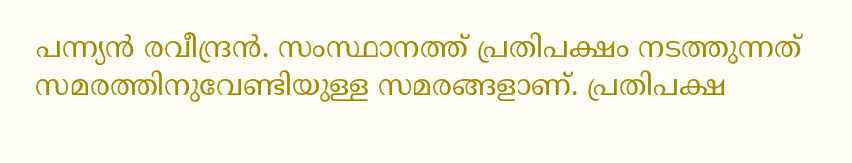പന്ന്യൻ രവീന്ദ്രൻ. സംസ്ഥാനത്ത് പ്രതിപക്ഷം നടത്തുന്നത് സമരത്തിനുവേണ്ടിയുള്ള സമരങ്ങളാണ്. പ്രതിപക്ഷ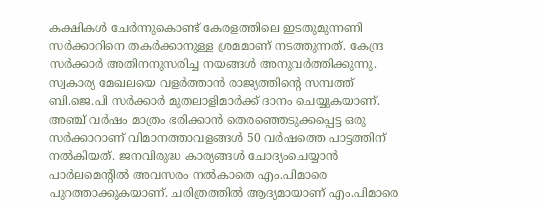കക്ഷികൾ ചേർന്നുകൊണ്ട് കേരളത്തിലെ ഇടതുമുന്നണി സർക്കാറിനെ തകർക്കാനുള്ള ശ്രമമാണ് നടത്തുന്നത്. കേന്ദ്ര സർക്കാർ അതിനനുസരിച്ച നയങ്ങൾ അനുവർത്തിക്കുന്നു. സ്വകാര്യ മേഖലയെ വളർത്താൻ രാജ്യത്തിന്റെ സമ്പത്ത് ബി.ജെ.പി സർക്കാർ മുതലാളിമാർക്ക് ദാനം ചെയ്യുകയാണ്. അഞ്ച് വർഷം മാത്രം ഭരിക്കാൻ തെരഞ്ഞെടുക്കപ്പെട്ട ഒരു സർക്കാറാണ് വിമാനത്താവളങ്ങൾ 50 വർഷത്തെ പാട്ടത്തിന് നൽകിയത്. ജനവിരുദ്ധ കാര്യങ്ങൾ ചോദ്യംചെയ്യാൻ പാർലമെന്റിൽ അവസരം നൽകാതെ എം.പിമാരെ പുറത്താക്കുകയാണ്. ചരിത്രത്തിൽ ആദ്യമായാണ് എം.പിമാരെ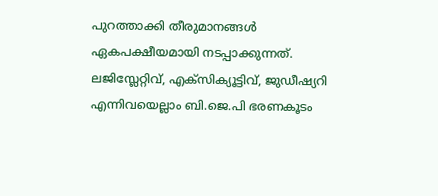പുറത്താക്കി തീരുമാനങ്ങൾ ഏകപക്ഷീയമായി നടപ്പാക്കുന്നത്. ലജിസ്ലേറ്റിവ്, എക്സിക്യൂട്ടിവ്, ജുഡീഷ്യറി എന്നിവയെല്ലാം ബി.ജെ.പി ഭരണകൂടം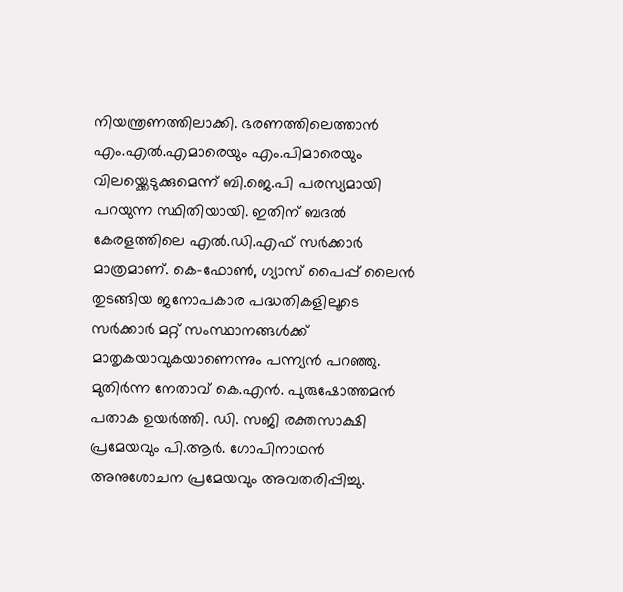നിയന്ത്രണത്തിലാക്കി. ഭരണത്തിലെത്താൻ എം.എൽ.എമാരെയും എം.പിമാരെയും വിലയ്ക്കെടുക്കുമെന്ന് ബി.ജെ.പി പരസ്യമായി പറയുന്ന സ്ഥിതിയായി. ഇതിന് ബദൽ കേരളത്തിലെ എൽ.ഡി.എഫ് സർക്കാർ മാത്രമാണ്. കെ-ഫോൺ, ഗ്യാസ് പൈപ്പ് ലൈൻ തുടങ്ങിയ ജനോപകാര പദ്ധതികളിലൂടെ സർക്കാർ മറ്റ് സംസ്ഥാനങ്ങൾക്ക് മാതൃകയാവുകയാണെന്നും പന്ന്യൻ പറഞ്ഞു. മുതിർന്ന നേതാവ് കെ.എൻ. പുരുഷോത്തമൻ പതാക ഉയർത്തി. ഡി. സജി രക്തസാക്ഷി പ്രമേയവും പി.ആർ. ഗോപിനാഥൻ അനുശോചന പ്രമേയവും അവതരിപ്പിച്ചു.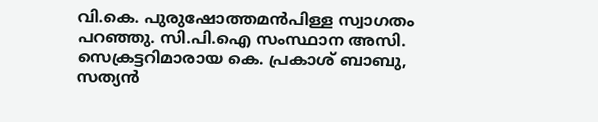വി.കെ. പുരുഷോത്തമൻപിള്ള സ്വാഗതം പറഞ്ഞു. സി.പി.ഐ സംസ്ഥാന അസി. സെക്രട്ടറിമാരായ കെ. പ്രകാശ് ബാബു, സത്യൻ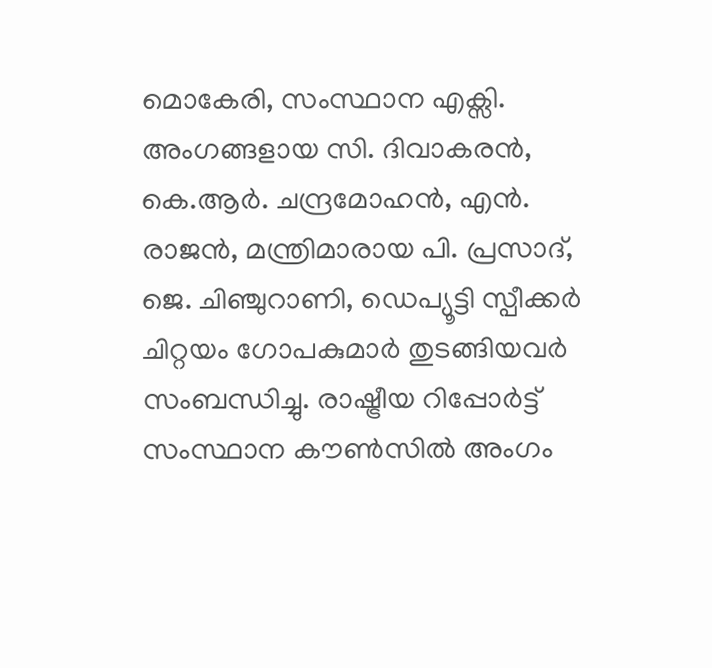മൊകേരി, സംസ്ഥാന എക്സി. അംഗങ്ങളായ സി. ദിവാകരൻ, കെ.ആർ. ചന്ദ്രമോഹൻ, എൻ. രാജൻ, മന്ത്രിമാരായ പി. പ്രസാദ്, ജെ. ചിഞ്ചുറാണി, ഡെപ്യൂട്ടി സ്പീക്കർ ചിറ്റയം ഗോപകുമാർ തുടങ്ങിയവർ സംബന്ധിച്ചു. രാഷ്ട്രീയ റിപ്പോർട്ട് സംസ്ഥാന കൗൺസിൽ അംഗം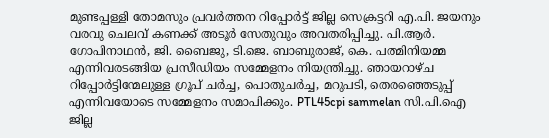മുണ്ടപ്പള്ളി തോമസും പ്രവർത്തന റിപ്പോർട്ട് ജില്ല സെക്രട്ടറി എ.പി. ജയനും വരവു ചെലവ് കണക്ക് അടൂർ സേതുവും അവതരിപ്പിച്ചു. പി.ആർ. ഗോപിനാഥൻ, ജി. ബൈജു, ടി.ജെ. ബാബുരാജ്, കെ. പത്മിനിയമ്മ എന്നിവരടങ്ങിയ പ്രസീഡിയം സമ്മേളനം നിയന്ത്രിച്ചു. ഞായറാഴ്ച റിപ്പോർട്ടിന്മേലുള്ള ഗ്രൂപ് ചർച്ച, പൊതുചർച്ച, മറുപടി, തെരഞ്ഞെടുപ്പ് എന്നിവയോടെ സമ്മേളനം സമാപിക്കും. PTL45cpi sammelan സി.പി.ഐ ജില്ല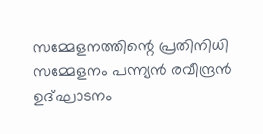സമ്മേളനത്തിന്റെ പ്രതിനിധി സമ്മേളനം പന്ന്യൻ രവീന്ദ്രൻ ഉദ്ഘാടനം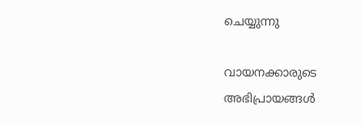ചെയ്യുന്നു

വായനക്കാരുടെ അഭിപ്രായങ്ങള്‍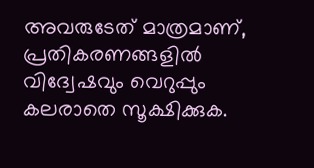അവരുടേത് മാത്രമാണ്, പ്രതികരണങ്ങളിൽ വിദ്വേഷവും വെറുപ്പും കലരാതെ സൂക്ഷിക്കുക.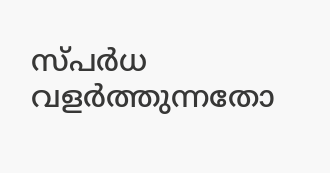സ്പർധ വളർത്തുന്നതോ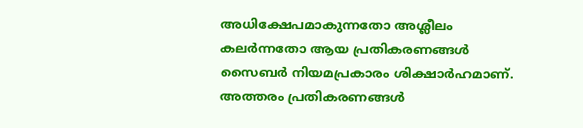അധിക്ഷേപമാകുന്നതോ അശ്ലീലം കലർന്നതോ ആയ പ്രതികരണങ്ങൾ സൈബർ നിയമപ്രകാരം ശിക്ഷാർഹമാണ്. അത്തരം പ്രതികരണങ്ങൾ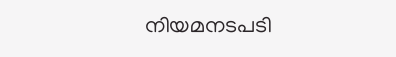നിയമനടപടി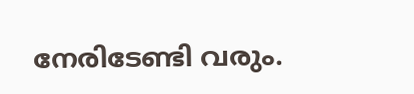നേരിടേണ്ടി വരും.